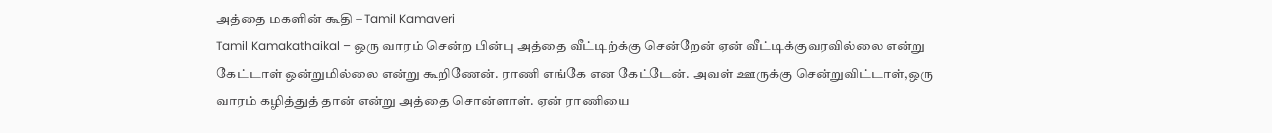அத்தை மகளின் கூதி – Tamil Kamaveri
Tamil Kamakathaikal – ஒரு வாரம் சென்ற பின்பு அத்தை வீட்டிற்க்கு சென்றேன் ஏன் வீட்டிக்குவரவில்லை என்று கேட்டாள் ஒன்றுமில்லை என்று கூறிணேன். ராணி எங்கே என கேட்டேன். அவள் ஊருக்கு சென்றுவிட்டாள்,ஒரு வாரம் கழித்துத் தான் என்று அத்தை சொன்ளாள். ஏன் ராணியை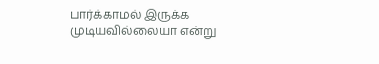பார்க்காமல் இருக்க முடியவில்லையா என்று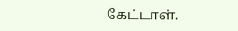கேட்டாள்.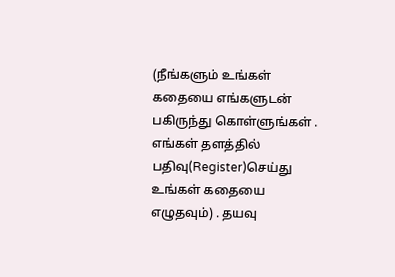(நீங்களும் உங்கள் கதையை எங்களுடன் பகிருந்து கொள்ளுங்கள் . எங்கள் தளத்தில் பதிவு(Register)செய்து உங்கள் கதையை எழுதவும்) . தயவு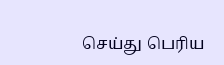செய்து பெரிய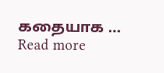கதையாக … Read more